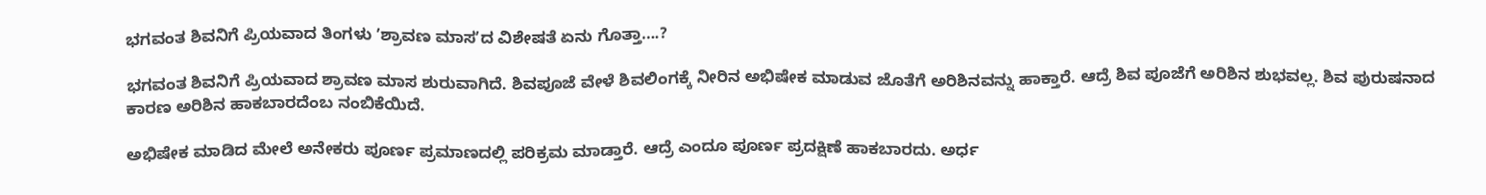ಭಗವಂತ ಶಿವನಿಗೆ ಪ್ರಿಯವಾದ ತಿಂಗಳು ʼಶ್ರಾವಣ ಮಾಸʼದ ವಿಶೇಷತೆ ಏನು ಗೊತ್ತಾ….?

ಭಗವಂತ ಶಿವನಿಗೆ ಪ್ರಿಯವಾದ ಶ್ರಾವಣ ಮಾಸ ಶುರುವಾಗಿದೆ. ಶಿವಪೂಜೆ ವೇಳೆ ಶಿವಲಿಂಗಕ್ಕೆ ನೀರಿನ ಅಭಿಷೇಕ ಮಾಡುವ ಜೊತೆಗೆ ಅರಿಶಿನವನ್ನು ಹಾಕ್ತಾರೆ. ಆದ್ರೆ ಶಿವ ಪೂಜೆಗೆ ಅರಿಶಿನ ಶುಭವಲ್ಲ. ಶಿವ ಪುರುಷನಾದ ಕಾರಣ ಅರಿಶಿನ ಹಾಕಬಾರದೆಂಬ ನಂಬಿಕೆಯಿದೆ.

ಅಭಿಷೇಕ ಮಾಡಿದ ಮೇಲೆ ಅನೇಕರು ಪೂರ್ಣ ಪ್ರಮಾಣದಲ್ಲಿ ಪರಿಕ್ರಮ ಮಾಡ್ತಾರೆ. ಆದ್ರೆ ಎಂದೂ ಪೂರ್ಣ ಪ್ರದಕ್ಷಿಣೆ ಹಾಕಬಾರದು. ಅರ್ಧ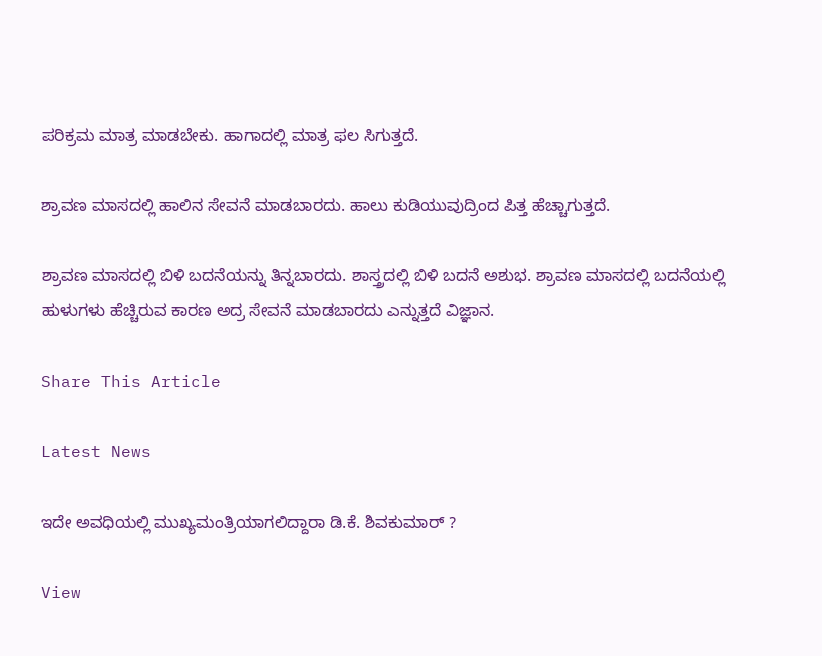ಪರಿಕ್ರಮ ಮಾತ್ರ ಮಾಡಬೇಕು. ಹಾಗಾದಲ್ಲಿ ಮಾತ್ರ ಫಲ ಸಿಗುತ್ತದೆ.

ಶ್ರಾವಣ ಮಾಸದಲ್ಲಿ ಹಾಲಿನ ಸೇವನೆ ಮಾಡಬಾರದು. ಹಾಲು ಕುಡಿಯುವುದ್ರಿಂದ ಪಿತ್ತ ಹೆಚ್ಚಾಗುತ್ತದೆ.

ಶ್ರಾವಣ ಮಾಸದಲ್ಲಿ ಬಿಳಿ ಬದನೆಯನ್ನು ತಿನ್ನಬಾರದು. ಶಾಸ್ತ್ರದಲ್ಲಿ ಬಿಳಿ ಬದನೆ ಅಶುಭ. ಶ್ರಾವಣ ಮಾಸದಲ್ಲಿ ಬದನೆಯಲ್ಲಿ ಹುಳುಗಳು ಹೆಚ್ಚಿರುವ ಕಾರಣ ಅದ್ರ ಸೇವನೆ ಮಾಡಬಾರದು ಎನ್ನುತ್ತದೆ ವಿಜ್ಞಾನ.

Share This Article

Latest News

ಇದೇ ಅವಧಿಯಲ್ಲಿ ಮುಖ್ಯಮಂತ್ರಿಯಾಗಲಿದ್ದಾರಾ ಡಿ.ಕೆ. ಶಿವಕುಮಾರ್‌ ?

View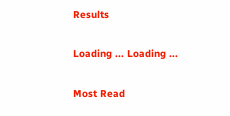Results

Loading ... Loading ...

Most Read